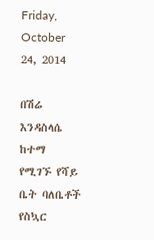Friday, October 24, 2014

በሽሬ እንዳስላሴ ከተማ የሚገኙ የሻይ ቤት ባለቤቶች የስኳር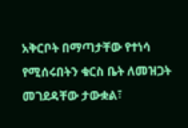አቅርቦት በማጣታቸው የተነሳ የሚሰሩበትን ቁርስ ቤት ለመዝጋት መገደዳቸው ታውቋል፣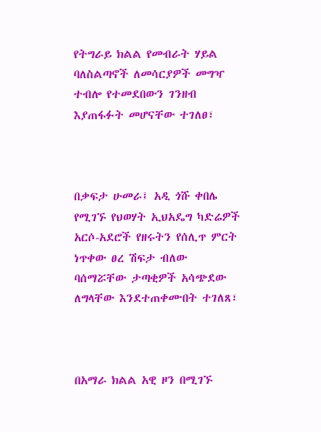የትግራይ ክልል የመብራት ሃይል ባለስልጣኖች ለመሳርያዎች መግዣ ተብሎ የተመደበውን ገንዘብ እያጠፋፉት መሆናቸው ተገለፀ፣



በቃፍታ ሁመራ፤ አዲ ጎሹ ቀበሌ የሚገኙ የህወሃት ኢህአዴግ ካድሬዎች አርሶ-አደሮች የዘሩትን የሰሊጥ ምርት ነጥቀው ፀረ ሽፍታ ብለው ባሰማሯቸው ታጣቂዎች አሳጭደው ለግላቸው እንደተጠቀሙበት ተገለጸ፣



በአማራ ክልል አዊ ዞን በሚገኙ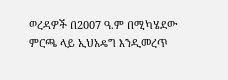ወረዳዎች በ2007 ዓ.ም በሚካሄደው ምርጫ ላይ ኢህአዴግ እንዲመረጥ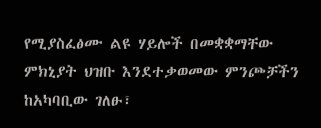የሚያስፈፅሙ ልዩ ሃይሎች በመቋቋማቸው ምክኒያት ህዝቡ እንደተቃወመው ምንጮቻችን ከአካባቢው ገለፁ፣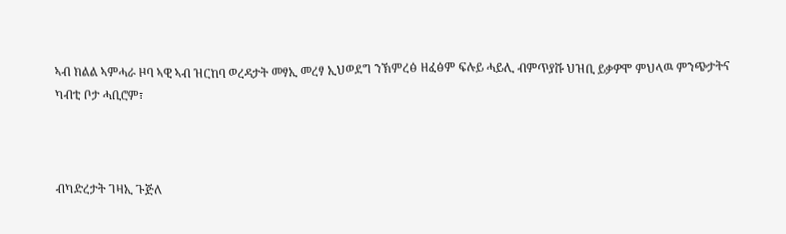ኣብ ክልል ኣምሓራ ዞባ ኣዊ ኣብ ዝርከባ ወረዳታት መፃኢ መረፃ ኢህወደግ ንኽምረፅ ዘፈፅም ፍሉይ ሓይሊ ብምጥያሹ ህዝቢ ይቃዎሞ ምህላዉ ምንጭታትና ካብቲ ቦታ ሓቢሮም፣



ብካድረታት ገዛኢ ጉጅለ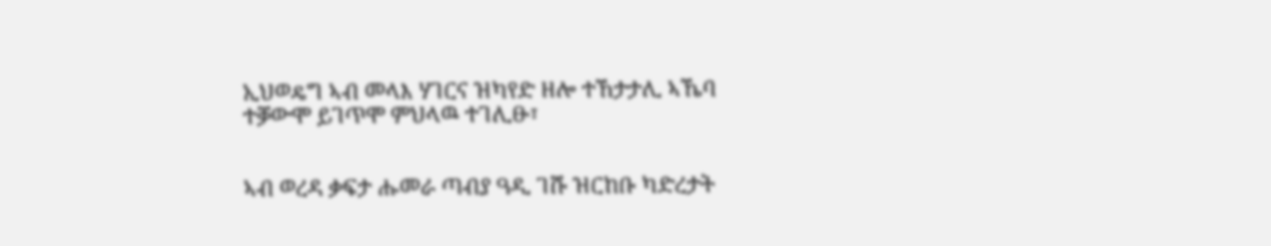ኢህወዴግ ኣብ መላእ ሃገርና ዝካየድ ዘሎ ተኸታታሊ ኣኼባ ተቓውሞ ይገጥሞ ምህላዉ ተገሊፁ፣


ኣብ ወረዳ ቃፍታ ሑመራ ጣብያ ዓዲ ገሹ ዝርከቡ ካድረታት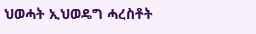ህወሓት ኢህወዴግ ሓረስቶት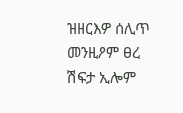ዝዘርእዎ ሰሊጥ መንዚዖም ፀረ ሽፍታ ኢሎም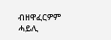ብዘዋፈርዎም ሓይሊ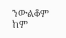ንውልቆም ከም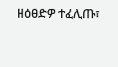ዘዕፀድዎ ተፈሊጡ፣